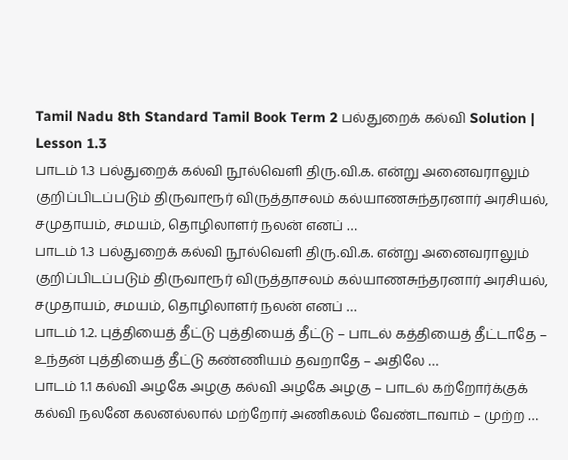Tamil Nadu 8th Standard Tamil Book Term 2 பல்துறைக் கல்வி Solution | Lesson 1.3
பாடம் 1.3 பல்துறைக் கல்வி நூல்வெளி திரு.வி.க. என்று அனைவராலும் குறிப்பிடப்படும் திருவாரூர் விருத்தாசலம் கல்யாணசுந்தரனார் அரசியல், சமுதாயம், சமயம், தொழிலாளர் நலன் எனப் …
பாடம் 1.3 பல்துறைக் கல்வி நூல்வெளி திரு.வி.க. என்று அனைவராலும் குறிப்பிடப்படும் திருவாரூர் விருத்தாசலம் கல்யாணசுந்தரனார் அரசியல், சமுதாயம், சமயம், தொழிலாளர் நலன் எனப் …
பாடம் 1.2. புத்தியைத் தீட்டு புத்தியைத் தீட்டு – பாடல் கத்தியைத் தீட்டாதே – உந்தன் புத்தியைத் தீட்டு கண்ணியம் தவறாதே – அதிலே …
பாடம் 1.1 கல்வி அழகே அழகு கல்வி அழகே அழகு – பாடல் கற்றோர்க்குக் கல்வி நலனே கலனல்லால் மற்றோர் அணிகலம் வேண்டாவாம் – முற்ற …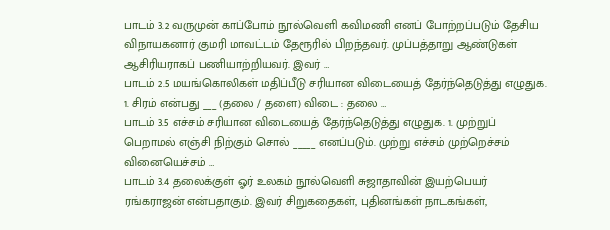பாடம் 3.2 வருமுன் காப்போம் நூல்வெளி கவிமணி எனப் போற்றப்படும் தேசிய விநாயகனார் குமரி மாவட்டம் தேரூரில் பிறந்தவர். முப்பத்தாறு ஆண்டுகள் ஆசிரியராகப் பணியாற்றியவர். இவர் …
பாடம் 2.5 மயங்கொலிகள் மதிப்பீடு சரியான விடையைத் தேர்ந்தெடுத்து எழுதுக. 1. சிரம் என்பது ___ (தலை / தளை) விடை : தலை …
பாடம் 3.5 எச்சம் சரியான விடையைத் தேர்ந்தெடுத்து எழுதுக. 1. முற்றுப் பெறாமல் எஞ்சி நிற்கும் சொல் _____ எனப்படும். முற்று எச்சம் முற்றெச்சம் வினையெச்சம் …
பாடம் 3.4 தலைக்குள் ஓர் உலகம் நூல்வெளி சுஜாதாவின் இயற்பெயர் ரங்கராஜன் என்பதாகும். இவர் சிறுகதைகள், புதினங்கள் நாடகங்கள்,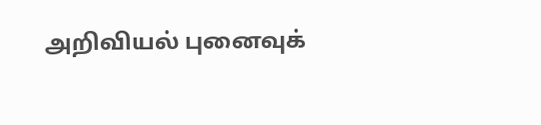அறிவியல் புனைவுக்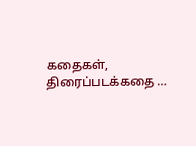கதைகள், திரைப்படக்கதை …